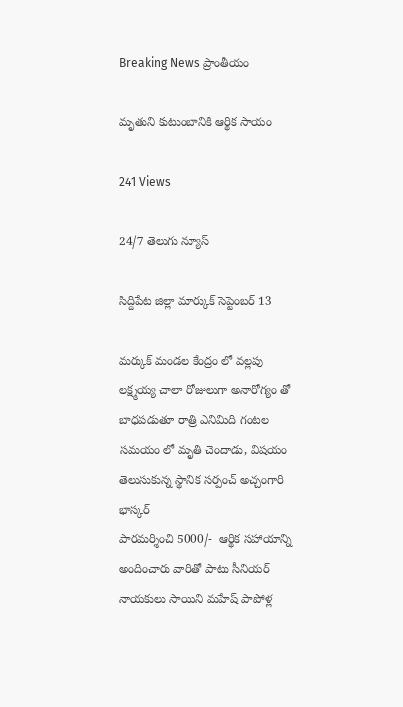Breaking News ప్రాంతీయం

మృతుని కుటుంబానికి ఆర్థిక సాయం

241 Views

24/7 తెలుగు న్యూస్

సిద్దిపేట జిల్లా మార్కుక్ సెప్టెంబర్ 13

మర్కుక్ మండల కేంద్రం లో వల్లపు లక్ష్మయ్య చాలా రోజులుగా అనారోగ్యం తో బాధపడుతూ రాత్రి ఎనిమిది గంటల సమయం లో మృతి చెందాడు, విషయం తెలుసుకున్న స్థానిక సర్పంచ్ అచ్చంగారి భాస్కర్
పారమర్శించి 5000/-  ఆర్థిక సహాయాన్ని అందించారు వారితో పాటు సీనియర్ నాయకులు సాయిని మహేష్ పాపోళ్ల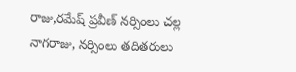రాజు,రమేష్ ప్రవీణ్ నర్సింలు చల్ల నాగరాజు, నర్సింలు తదితరులు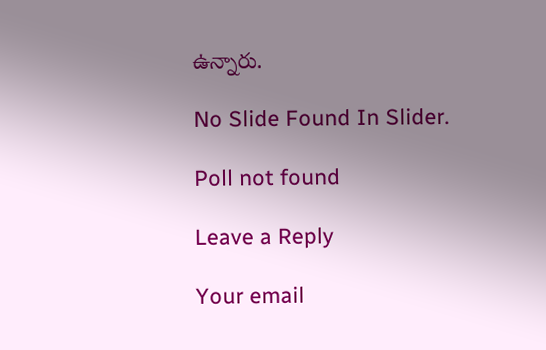ఉన్నారు.

No Slide Found In Slider.

Poll not found

Leave a Reply

Your email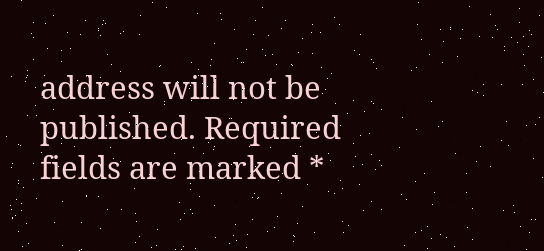address will not be published. Required fields are marked *